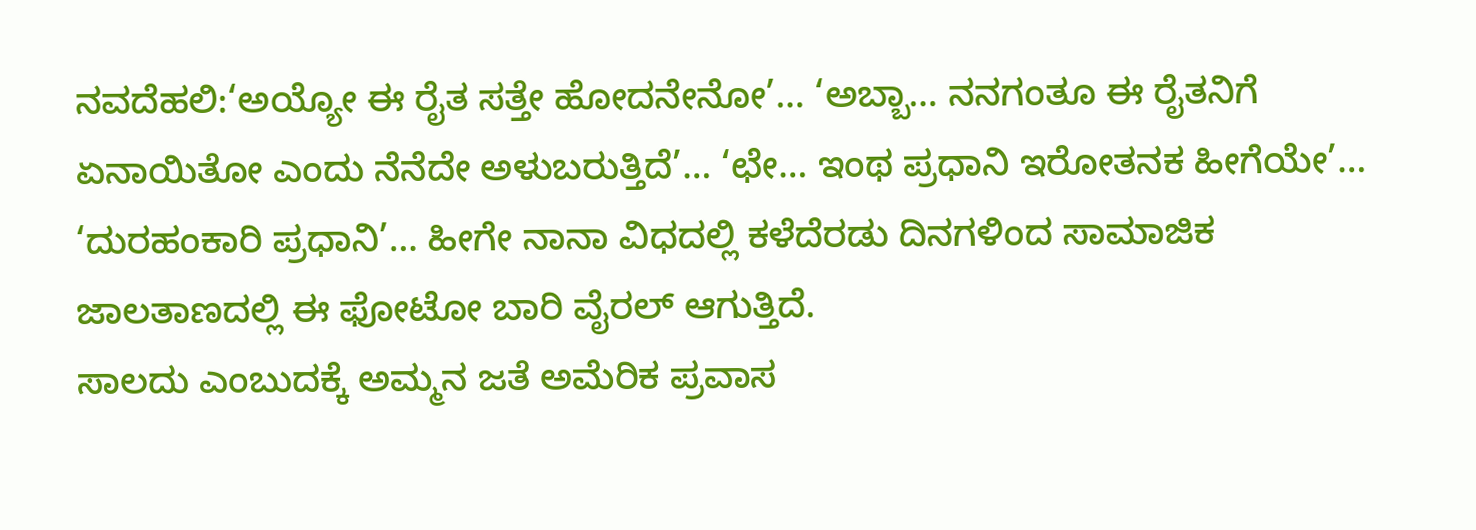ನವದೆಹಲಿ:‘ಅಯ್ಯೋ ಈ ರೈತ ಸತ್ತೇ ಹೋದನೇನೋ’… ‘ಅಬ್ಬಾ… ನನಗಂತೂ ಈ ರೈತನಿಗೆ ಏನಾಯಿತೋ ಎಂದು ನೆನೆದೇ ಅಳುಬರುತ್ತಿದೆ’… ‘ಛೇ… ಇಂಥ ಪ್ರಧಾನಿ ಇರೋತನಕ ಹೀಗೆಯೇ’… ‘ದುರಹಂಕಾರಿ ಪ್ರಧಾನಿ’… ಹೀಗೇ ನಾನಾ ವಿಧದಲ್ಲಿ ಕಳೆದೆರಡು ದಿನಗಳಿಂದ ಸಾಮಾಜಿಕ ಜಾಲತಾಣದಲ್ಲಿ ಈ ಫೋಟೋ ಬಾರಿ ವೈರಲ್ ಆಗುತ್ತಿದೆ.
ಸಾಲದು ಎಂಬುದಕ್ಕೆ ಅಮ್ಮನ ಜತೆ ಅಮೆರಿಕ ಪ್ರವಾಸ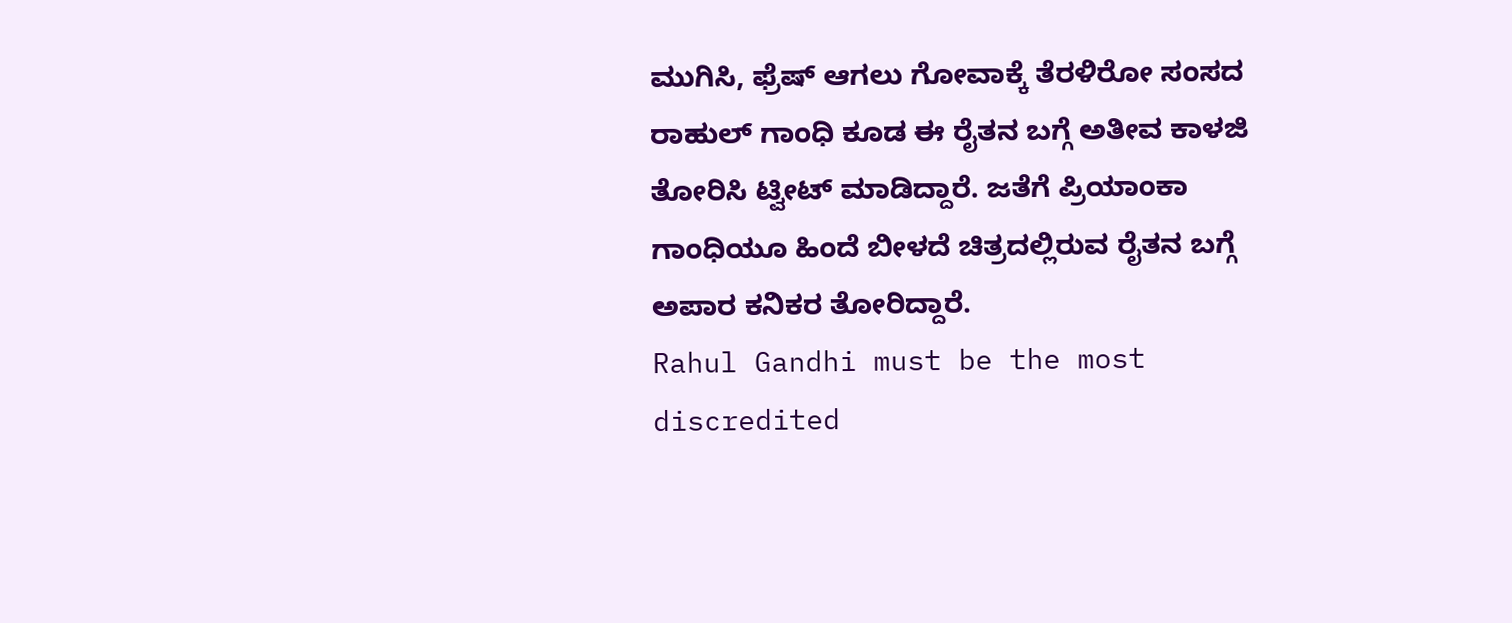ಮುಗಿಸಿ, ಫ್ರೆಷ್ ಆಗಲು ಗೋವಾಕ್ಕೆ ತೆರಳಿರೋ ಸಂಸದ ರಾಹುಲ್ ಗಾಂಧಿ ಕೂಡ ಈ ರೈತನ ಬಗ್ಗೆ ಅತೀವ ಕಾಳಜಿ ತೋರಿಸಿ ಟ್ವೀಟ್ ಮಾಡಿದ್ದಾರೆ. ಜತೆಗೆ ಪ್ರಿಯಾಂಕಾ ಗಾಂಧಿಯೂ ಹಿಂದೆ ಬೀಳದೆ ಚಿತ್ರದಲ್ಲಿರುವ ರೈತನ ಬಗ್ಗೆ ಅಪಾರ ಕನಿಕರ ತೋರಿದ್ದಾರೆ.
Rahul Gandhi must be the most discredited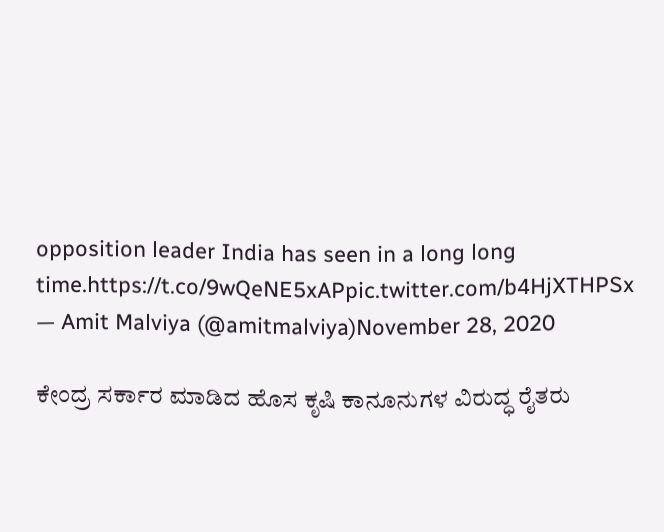opposition leader India has seen in a long long time.https://t.co/9wQeNE5xAPpic.twitter.com/b4HjXTHPSx
— Amit Malviya (@amitmalviya)November 28, 2020

ಕೇಂದ್ರ ಸರ್ಕಾರ ಮಾಡಿದ ಹೊಸ ಕೃಷಿ ಕಾನೂನುಗಳ ವಿರುದ್ಧ ರೈತರು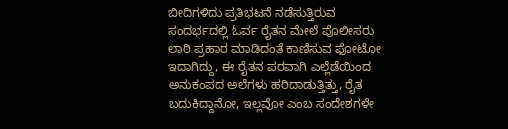ಬೀದಿಗಳಿದು ಪ್ರತಿಭಟನೆ ನಡೆಸುತ್ತಿರುವ ಸಂದರ್ಭದಲ್ಲಿ ಓರ್ವ ರೈತನ ಮೇಲೆ ಪೊಲೀಸರು ಲಾಠಿ ಪ್ರಹಾರ ಮಾಡಿದಂತೆ ಕಾಣಿಸುವ ಫೋಟೋ ಇದಾಗಿದ್ದು, ಈ ರೈತನ ಪರವಾಗಿ ಎಲ್ಲೆಡೆಯಿಂದ ಅನುಕಂಪದ ಅಲೆಗಳು ಹರಿದಾಡುತ್ತಿತ್ತು, ರೈತ ಬದುಕಿದ್ದಾನೋ, ಇಲ್ಲವೋ ಎಂಬ ಸಂದೇಶಗಳೇ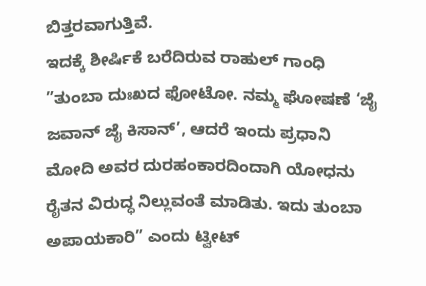ಬಿತ್ತರವಾಗುತ್ತಿವೆ.
ಇದಕ್ಕೆ ಶೀರ್ಷಿಕೆ ಬರೆದಿರುವ ರಾಹುಲ್ ಗಾಂಧಿ ”ತುಂಬಾ ದುಃಖದ ಫೋಟೋ. ನಮ್ಮ ಘೋಷಣೆ ‘ಜೈ ಜವಾನ್ ಜೈ ಕಿಸಾನ್’, ಆದರೆ ಇಂದು ಪ್ರಧಾನಿ ಮೋದಿ ಅವರ ದುರಹಂಕಾರದಿಂದಾಗಿ ಯೋಧನು ರೈತನ ವಿರುದ್ಧ ನಿಲ್ಲುವಂತೆ ಮಾಡಿತು. ಇದು ತುಂಬಾ ಅಪಾಯಕಾರಿ” ಎಂದು ಟ್ವೀಟ್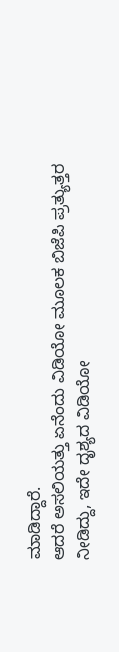ಮಾಡಿದ್ದಾರೆ.
ಆದರೆ ಅಸಲಿಯತ್ತು ಏನೆಂದು ವಿಡಿಯೋ ಮೂಲಕ ಬಿಜೆಪಿ ಪ್ರತ್ಯುತ್ತರ ನೀಡಿದ್ದು, ಇದೇ ದೃಶ್ಯದ ವಿಡಿಯೋ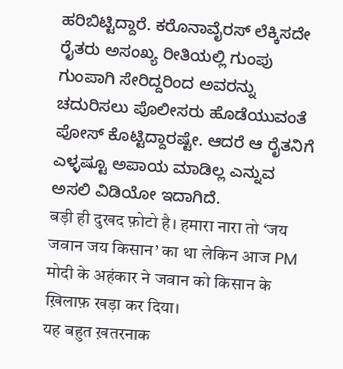ಹರಿಬಿಟ್ಟಿದ್ದಾರೆ. ಕರೊನಾವೈರಸ್ ಲೆಕ್ಕಿಸದೇ ರೈತರು ಅಸಂಖ್ಯ ರೀತಿಯಲ್ಲಿ ಗುಂಪು ಗುಂಪಾಗಿ ಸೇರಿದ್ದರಿಂದ ಅವರನ್ನು ಚದುರಿಸಲು ಪೊಲೀಸರು ಹೊಡೆಯುವಂತೆ ಪೋಸ್ ಕೊಟ್ಟಿದ್ದಾರಷ್ಟೇ. ಆದರೆ ಆ ರೈತನಿಗೆ ಎಳ್ಳಷ್ಟೂ ಅಪಾಯ ಮಾಡಿಲ್ಲ ಎನ್ನುವ ಅಸಲಿ ವಿಡಿಯೋ ಇದಾಗಿದೆ.
बड़ी ही दुखद फ़ोटो है। हमारा नारा तो ‘जय जवान जय किसान’ का था लेकिन आज PM मोदी के अहंकार ने जवान को किसान के ख़िलाफ़ खड़ा कर दिया।
यह बहुत ख़तरनाक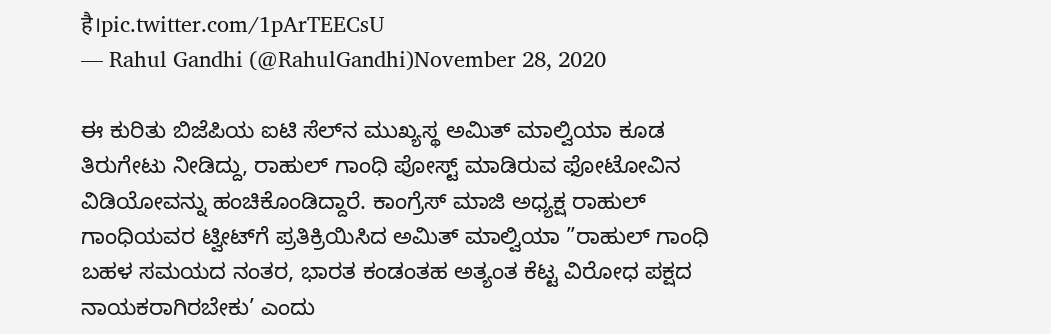है।pic.twitter.com/1pArTEECsU
— Rahul Gandhi (@RahulGandhi)November 28, 2020

ಈ ಕುರಿತು ಬಿಜೆಪಿಯ ಐಟಿ ಸೆಲ್‌ನ ಮುಖ್ಯಸ್ಥ ಅಮಿತ್ ಮಾಲ್ವಿಯಾ ಕೂಡ ತಿರುಗೇಟು ನೀಡಿದ್ದು, ರಾಹುಲ್ ಗಾಂಧಿ ಪೋಸ್ಟ್ ಮಾಡಿರುವ ಫೋಟೋವಿನ ವಿಡಿಯೋವನ್ನು ಹಂಚಿಕೊಂಡಿದ್ದಾರೆ. ಕಾಂಗ್ರೆಸ್ ಮಾಜಿ ಅಧ್ಯಕ್ಷ ರಾಹುಲ್ ಗಾಂಧಿಯವರ ಟ್ವೀಟ್‌ಗೆ ಪ್ರತಿಕ್ರಿಯಿಸಿದ ಅಮಿತ್ ಮಾಲ್ವಿಯಾ ”ರಾಹುಲ್ ಗಾಂಧಿ ಬಹಳ ಸಮಯದ ನಂತರ, ಭಾರತ ಕಂಡಂತಹ ಅತ್ಯಂತ ಕೆಟ್ಟ ವಿರೋಧ ಪಕ್ಷದ ನಾಯಕರಾಗಿರಬೇಕು’ ಎಂದು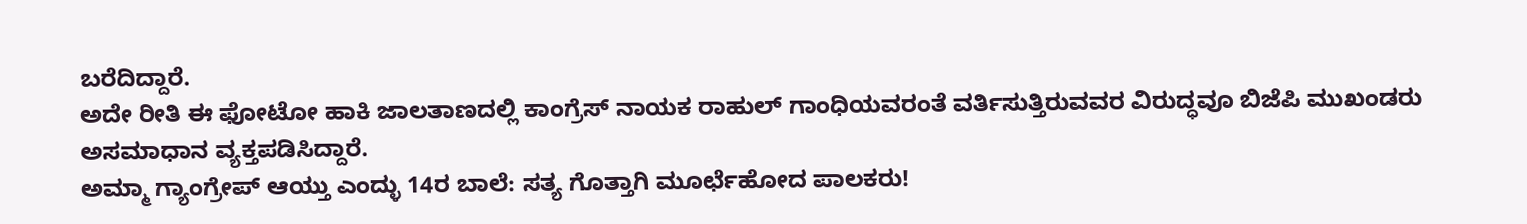ಬರೆದಿದ್ದಾರೆ.
ಅದೇ ರೀತಿ ಈ ಫೋಟೋ ಹಾಕಿ ಜಾಲತಾಣದಲ್ಲಿ ಕಾಂಗ್ರೆಸ್ ನಾಯಕ ರಾಹುಲ್ ಗಾಂಧಿಯವರಂತೆ ವರ್ತಿಸುತ್ತಿರುವವರ ವಿರುದ್ಧವೂ ಬಿಜೆಪಿ ಮುಖಂಡರು ಅಸಮಾಧಾನ ವ್ಯಕ್ತಪಡಿಸಿದ್ದಾರೆ.
ಅಮ್ಮಾ ಗ್ಯಾಂಗ್ರೇಪ್ ಆಯ್ತು ಎಂದ್ಳು 14ರ ಬಾಲೆ: ಸತ್ಯ ಗೊತ್ತಾಗಿ ಮೂರ್ಛೆಹೋದ ಪಾಲಕರು!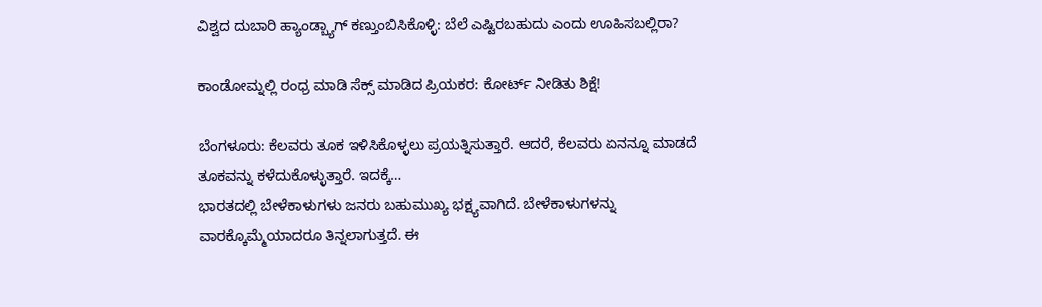ವಿಶ್ವದ ದುಬಾರಿ ಹ್ಯಾಂಡ್ಬ್ಯಾಗ್ ಕಣ್ತುಂಬಿಸಿಕೊಳ್ಳಿ: ಬೆಲೆ ಎಷ್ಟಿರಬಹುದು ಎಂದು ಊಹಿಸಬಲ್ಲಿರಾ?

ಕಾಂಡೋಮ್ನಲ್ಲಿ ರಂಧ್ರ ಮಾಡಿ ಸೆಕ್ಸ್ ಮಾಡಿದ ಪ್ರಿಯಕರ: ಕೋರ್ಟ್ ನೀಡಿತು ಶಿಕ್ಷೆ!

ಬೆಂಗಳೂರು: ಕೆಲವರು ತೂಕ ಇಳಿಸಿಕೊಳ್ಳಲು ಪ್ರಯತ್ನಿಸುತ್ತಾರೆ. ಆದರೆ, ಕೆಲವರು ಏನನ್ನೂ ಮಾಡದೆ ತೂಕವನ್ನು ಕಳೆದುಕೊಳ್ಳುತ್ತಾರೆ. ಇದಕ್ಕೆ…
ಭಾರತದಲ್ಲಿ ಬೇಳೆಕಾಳುಗಳು ಜನರು ಬಹುಮುಖ್ಯ ಭಕ್ಷ್ಯವಾಗಿದೆ. ಬೇಳೆಕಾಳುಗಳನ್ನು ವಾರಕ್ಕೊಮ್ಮೆಯಾದರೂ ತಿನ್ನಲಾಗುತ್ತದೆ. ಈ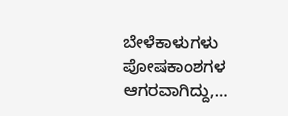ಬೇಳೆಕಾಳುಗಳು ಪೋಷಕಾಂಶಗಳ ಆಗರವಾಗಿದ್ದು,…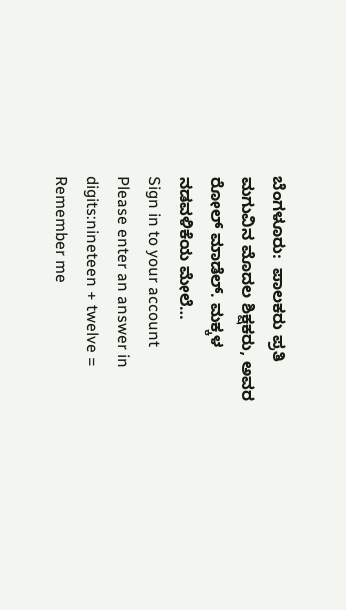ಬೆಂಗಳೂರು:  ಪಾಲಕರು ಪ್ರತಿ ಮಗುವಿನ ಮೊದಲ ಶಿಕ್ಷಕರು, ಅವರ ರೋಲ್ ಮಾಡೆಲ್. ಮಕ್ಕಳ ನಡವಳಿಕೆಯ ಮೇಲೆ…
Sign in to your account
Please enter an answer in digits:nineteen + twelve =
Remember me